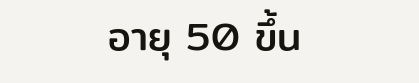อายุ 50 ขึ้น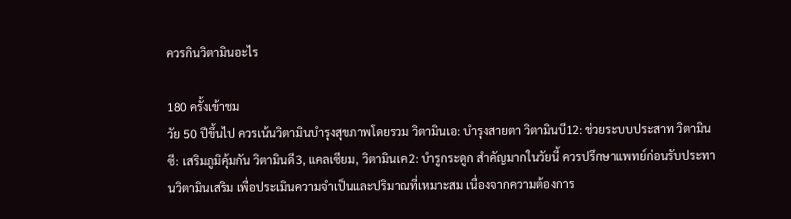ควรกินวิตามินอะไร

180 ครั้งเข้าชม
วัย 50 ปีขึ้นไป ควรเน้นวิตามินบำรุงสุขภาพโดยรวม วิตามินเอ: บำรุงสายตา วิตามินบี12: ช่วยระบบประสาท วิตามินซี: เสริมภูมิคุ้มกัน วิตามินดี3, แคลเซียม, วิตามินเค2: บำรูกระดูก สำคัญมากในวัยนี้ ควรปรึกษาแพทย์ก่อนรับประทานวิตามินเสริม เพื่อประเมินความจำเป็นและปริมาณที่เหมาะสม เนื่องจากความต้องการ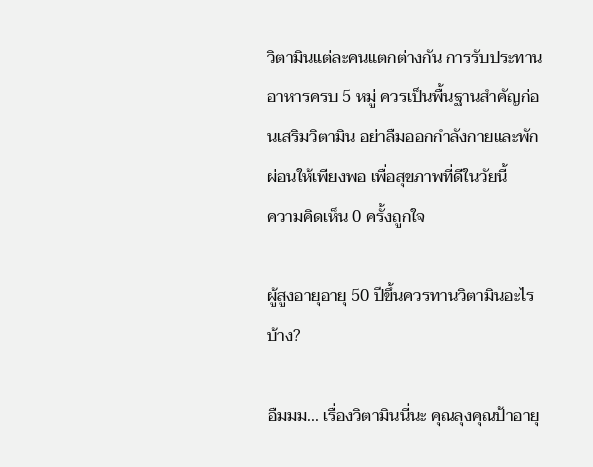วิตามินแต่ละคนแตกต่างกัน การรับประทานอาหารครบ 5 หมู่ ควรเป็นพื้นฐานสำคัญก่อนเสริมวิตามิน อย่าลืมออกกำลังกายและพักผ่อนให้เพียงพอ เพื่อสุขภาพที่ดีในวัยนี้
ความคิดเห็น 0 ครั้งถูกใจ

ผู้สูงอายุอายุ 50 ปีขึ้นควรทานวิตามินอะไรบ้าง?

อืมมม... เรื่องวิตามินนี่นะ คุณลุงคุณป้าอายุ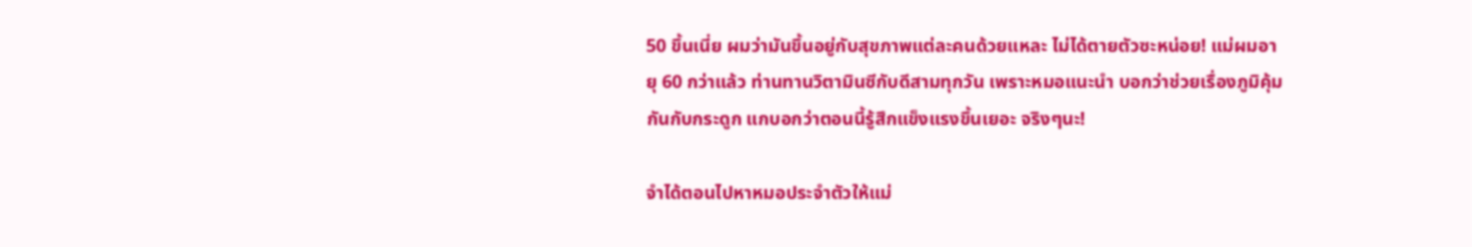50 ขึ้นเนี่ย ผมว่ามันขึ้นอยู่กับสุขภาพแต่ละคนด้วยแหละ ไม่ได้ตายตัวซะหน่อย! แม่ผมอายุ 60 กว่าแล้ว ท่านทานวิตามินซีกับดีสามทุกวัน เพราะหมอแนะนำ บอกว่าช่วยเรื่องภูมิคุ้มกันกับกระดูก แกบอกว่าตอนนี้รู้สึกแข็งแรงขึ้นเยอะ จริงๆนะ!

จำได้ตอนไปหาหมอประจำตัวให้แม่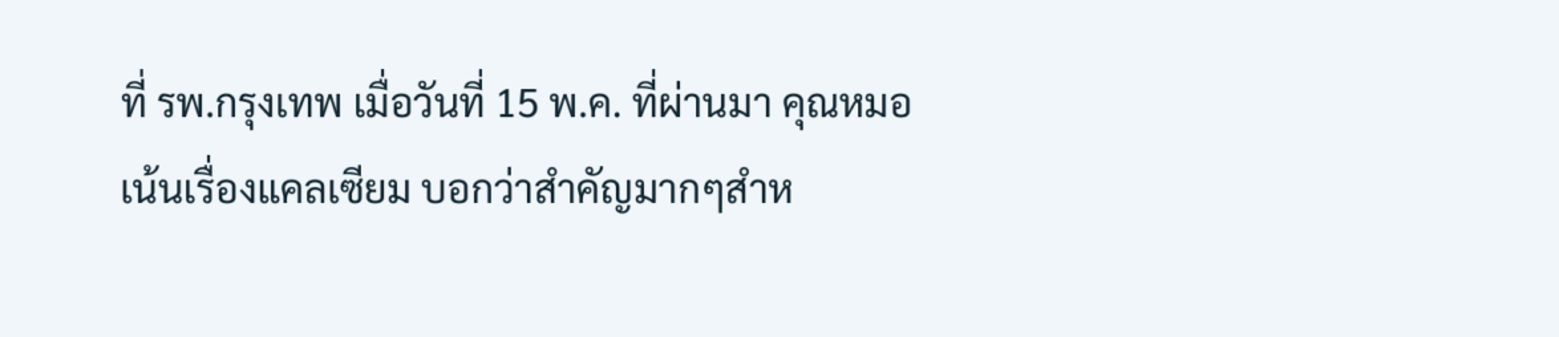ที่ รพ.กรุงเทพ เมื่อวันที่ 15 พ.ค. ที่ผ่านมา คุณหมอเน้นเรื่องแคลเซียม บอกว่าสำคัญมากๆสำห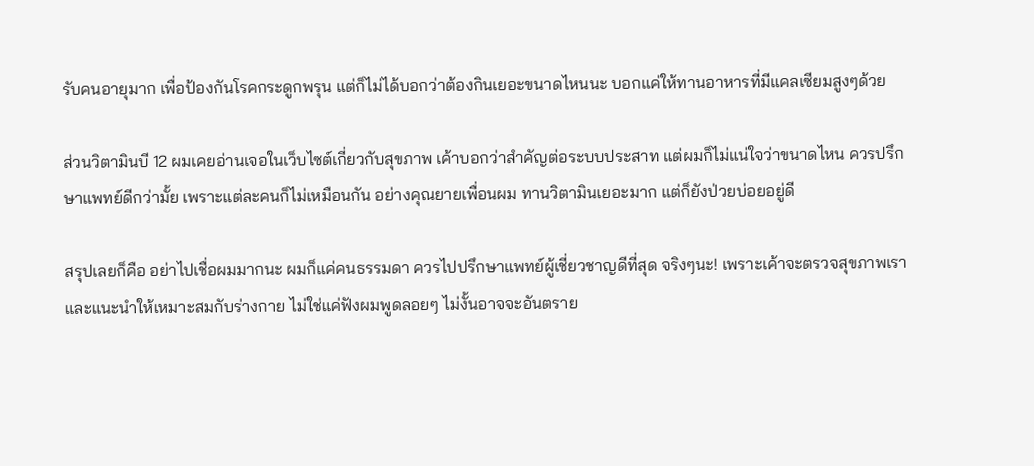รับคนอายุมาก เพื่อป้องกันโรคกระดูกพรุน แต่ก็ไม่ได้บอกว่าต้องกินเยอะขนาดไหนนะ บอกแค่ให้ทานอาหารที่มีแคลเซียมสูงๆด้วย

ส่วนวิตามินบี 12 ผมเคยอ่านเจอในเว็บไซต์เกี่ยวกับสุขภาพ เค้าบอกว่าสำคัญต่อระบบประสาท แต่ผมก็ไม่แน่ใจว่าขนาดไหน ควรปรึกษาแพทย์ดีกว่ามั้ย เพราะแต่ละคนก็ไม่เหมือนกัน อย่างคุณยายเพื่อนผม ทานวิตามินเยอะมาก แต่ก็ยังป่วยบ่อยอยู่ดี

สรุปเลยก็คือ อย่าไปเชื่อผมมากนะ ผมก็แค่คนธรรมดา ควรไปปรึกษาแพทย์ผู้เชี่ยวชาญดีที่สุด จริงๆนะ! เพราะเค้าจะตรวจสุขภาพเราและแนะนำให้เหมาะสมกับร่างกาย ไม่ใช่แค่ฟังผมพูดลอยๆ ไม่งั้นอาจจะอันตราย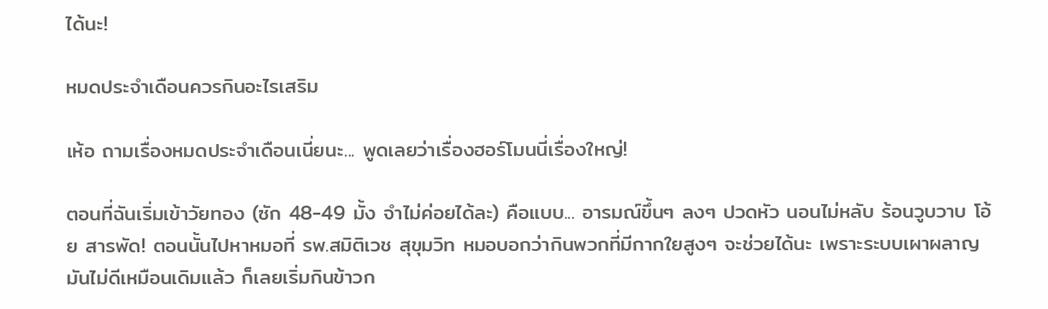ได้นะ!

หมดประจำเดือนควรกินอะไรเสริม

เห้อ ถามเรื่องหมดประจำเดือนเนี่ยนะ... พูดเลยว่าเรื่องฮอร์โมนนี่เรื่องใหญ่!

ตอนที่ฉันเริ่มเข้าวัยทอง (ซัก 48-49 มั้ง จำไม่ค่อยได้ละ) คือแบบ... อารมณ์ขึ้นๆ ลงๆ ปวดหัว นอนไม่หลับ ร้อนวูบวาบ โอ้ย สารพัด! ตอนนั้นไปหาหมอที่ รพ.สมิติเวช สุขุมวิท หมอบอกว่ากินพวกที่มีกากใยสูงๆ จะช่วยได้นะ เพราะระบบเผาผลาญมันไม่ดีเหมือนเดิมแล้ว ก็เลยเริ่มกินข้าวก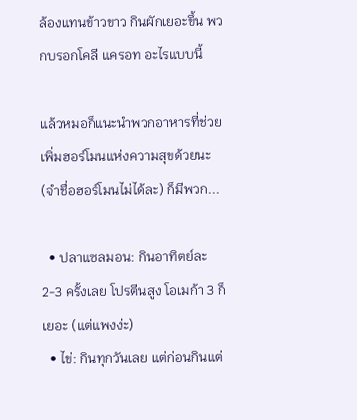ล้องแทนข้าวขาว กินผักเยอะขึ้น พวกบรอกโคลี แครอท อะไรแบบนี้

แล้วหมอก็แนะนำพวกอาหารที่ช่วยเพิ่มฮอร์โมนแห่งความสุขด้วยนะ (จำชื่อฮอร์โมนไม่ได้ละ) ก็มีพวก...

  • ปลาแซลมอน: กินอาทิตย์ละ 2-3 ครั้งเลย โปรตีนสูง โอเมก้า 3 ก็เยอะ (แต่แพงง่ะ)
  • ไข่: กินทุกวันเลย แต่ก่อนกินแต่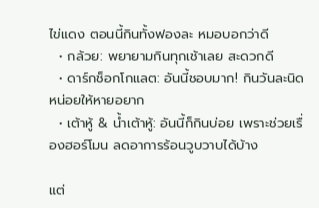ไข่แดง ตอนนี้กินทั้งฟองละ หมอบอกว่าดี
  • กล้วย: พยายามกินทุกเช้าเลย สะดวกดี
  • ดาร์กช็อกโกแลต: อันนี้ชอบมาก! กินวันละนิดหน่อยให้หายอยาก
  • เต้าหู้ & น้ำเต้าหู้: อันนี้ก็กินบ่อย เพราะช่วยเรื่องฮอร์โมน ลดอาการร้อนวูบวาบได้บ้าง

แต่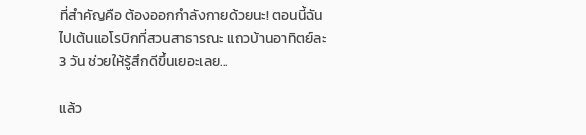ที่สำคัญคือ ต้องออกกำลังกายด้วยนะ! ตอนนี้ฉันไปเต้นแอโรบิกที่สวนสาธารณะ แถวบ้านอาทิตย์ละ 3 วัน ช่วยให้รู้สึกดีขึ้นเยอะเลย...

แล้ว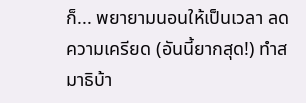ก็... พยายามนอนให้เป็นเวลา ลดความเครียด (อันนี้ยากสุด!) ทำสมาธิบ้า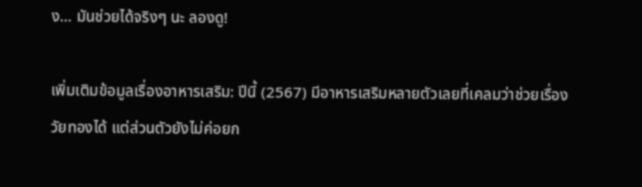ง... มันช่วยได้จริงๆ นะ ลองดู!

เพิ่มเติมข้อมูลเรื่องอาหารเสริม: ปีนี้ (2567) มีอาหารเสริมหลายตัวเลยที่เคลมว่าช่วยเรื่องวัยทองได้ แต่ส่วนตัวยังไม่ค่อยก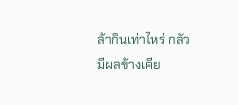ล้ากินเท่าไหร่ กลัวมีผลข้างเคีย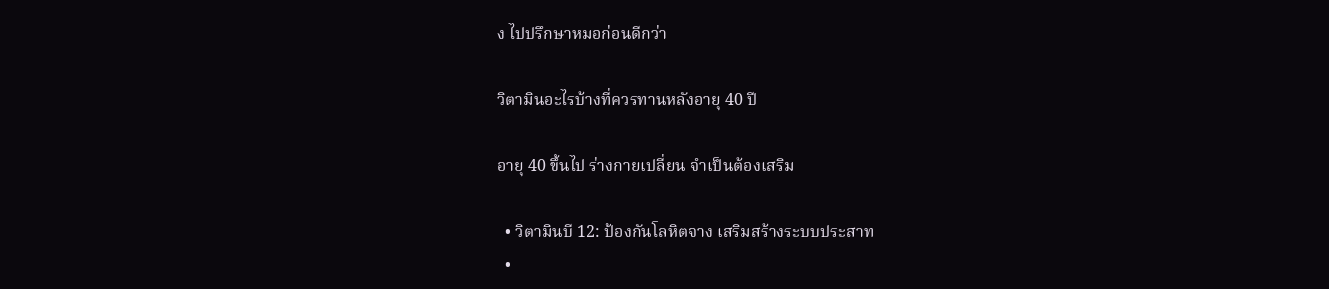ง ไปปรึกษาหมอก่อนดีกว่า

วิตามินอะไรบ้างที่ควรทานหลังอายุ 40 ปี

อายุ 40 ขึ้นไป ร่างกายเปลี่ยน จำเป็นต้องเสริม

  • วิตามินบี 12: ป้องกันโลหิตจาง เสริมสร้างระบบประสาท
  •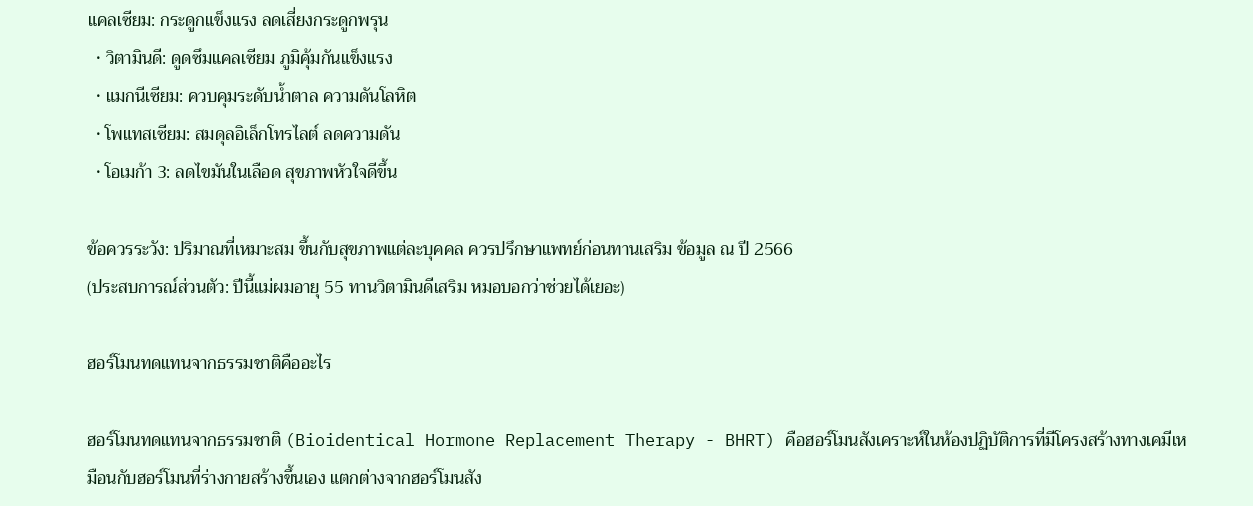แคลเซียม: กระดูกแข็งแรง ลดเสี่ยงกระดูกพรุน
  • วิตามินดี: ดูดซึมแคลเซียม ภูมิคุ้มกันแข็งแรง
  • แมกนีเซียม: ควบคุมระดับน้ำตาล ความดันโลหิต
  • โพแทสเซียม: สมดุลอิเล็กโทรไลต์ ลดความดัน
  • โอเมก้า 3: ลดไขมันในเลือด สุขภาพหัวใจดีขึ้น

ข้อควรระวัง: ปริมาณที่เหมาะสม ขึ้นกับสุขภาพแต่ละบุคคล ควรปรึกษาแพทย์ก่อนทานเสริม ข้อมูล ณ ปี 2566
(ประสบการณ์ส่วนตัว: ปีนี้แม่ผมอายุ 55 ทานวิตามินดีเสริม หมอบอกว่าช่วยได้เยอะ)

ฮอร์โมนทดแทนจากธรรมชาติคืออะไร

ฮอร์โมนทดแทนจากธรรมชาติ (Bioidentical Hormone Replacement Therapy - BHRT) คือฮอร์โมนสังเคราะห์ในห้องปฏิบัติการที่มีโครงสร้างทางเคมีเหมือนกับฮอร์โมนที่ร่างกายสร้างขึ้นเอง แตกต่างจากฮอร์โมนสัง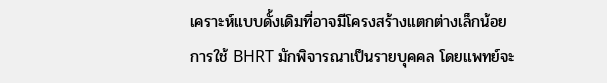เคราะห์แบบดั้งเดิมที่อาจมีโครงสร้างแตกต่างเล็กน้อย การใช้ BHRT มักพิจารณาเป็นรายบุคคล โดยแพทย์จะ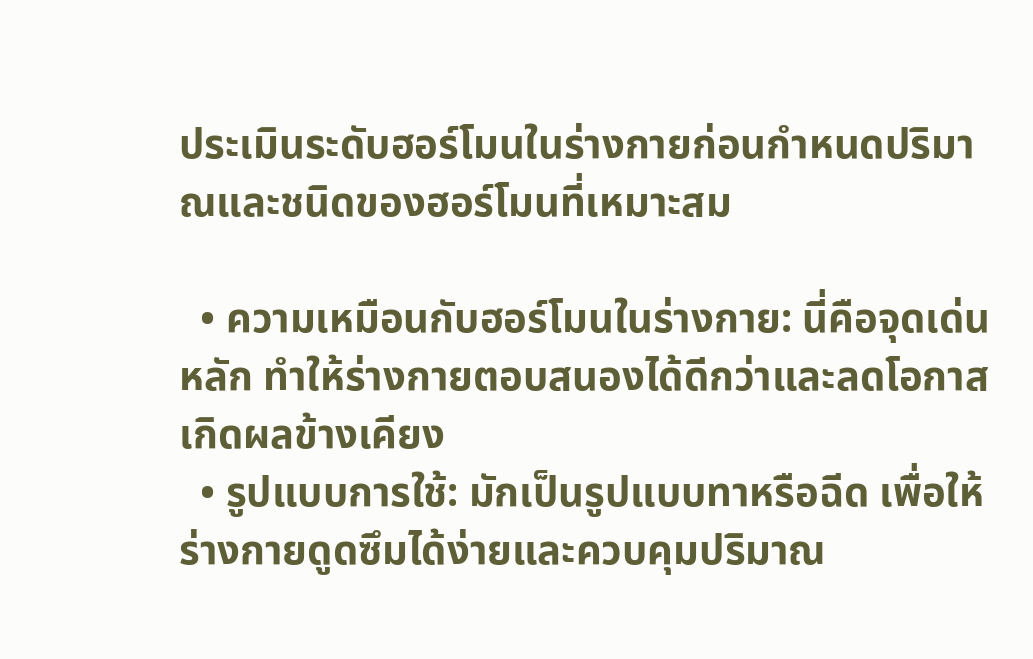ประเมินระดับฮอร์โมนในร่างกายก่อนกำหนดปริมาณและชนิดของฮอร์โมนที่เหมาะสม

  • ความเหมือนกับฮอร์โมนในร่างกาย: นี่คือจุดเด่นหลัก ทำให้ร่างกายตอบสนองได้ดีกว่าและลดโอกาสเกิดผลข้างเคียง
  • รูปแบบการใช้: มักเป็นรูปแบบทาหรือฉีด เพื่อให้ร่างกายดูดซึมได้ง่ายและควบคุมปริมาณ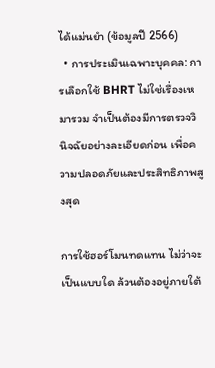ได้แม่นยำ (ข้อมูลปี 2566)
  • การประเมินเฉพาะบุคคล: การเลือกใช้ BHRT ไม่ใช่เรื่องเหมารวม จำเป็นต้องมีการตรวจวินิจฉัยอย่างละเอียดก่อน เพื่อความปลอดภัยและประสิทธิภาพสูงสุด

การใช้ฮอร์โมนทดแทน ไม่ว่าจะเป็นแบบใด ล้วนต้องอยู่ภายใต้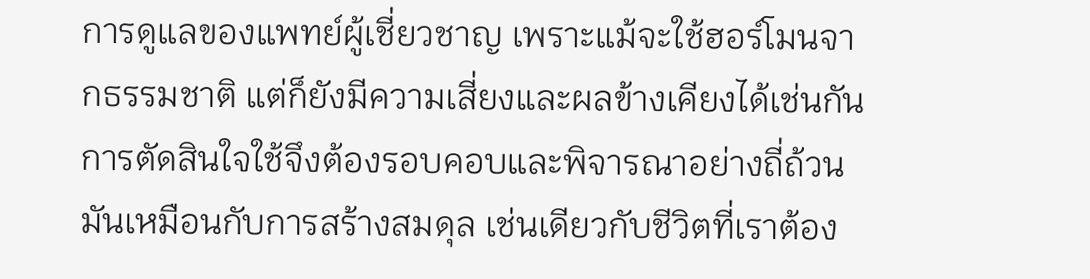การดูแลของแพทย์ผู้เชี่ยวชาญ เพราะแม้จะใช้ฮอร์โมนจากธรรมชาติ แต่ก็ยังมีความเสี่ยงและผลข้างเคียงได้เช่นกัน การตัดสินใจใช้จึงต้องรอบคอบและพิจารณาอย่างถี่ถ้วน มันเหมือนกับการสร้างสมดุล เช่นเดียวกับชีวิตที่เราต้อง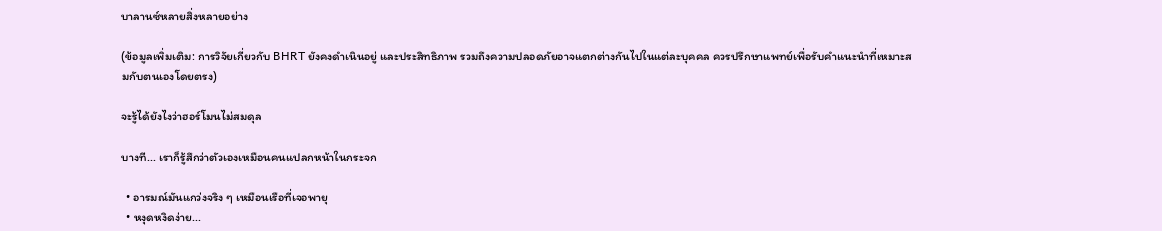บาลานซ์หลายสิ่งหลายอย่าง

(ข้อมูลเพิ่มเติม: การวิจัยเกี่ยวกับ BHRT ยังคงดำเนินอยู่ และประสิทธิภาพ รวมถึงความปลอดภัยอาจแตกต่างกันไปในแต่ละบุคคล ควรปรึกษาแพทย์เพื่อรับคำแนะนำที่เหมาะสมกับตนเองโดยตรง)

จะรู้ได้ยังไงว่าฮอร์โมนไม่สมดุล

บางที... เราก็รู้สึกว่าตัวเองเหมือนคนแปลกหน้าในกระจก

  • อารมณ์มันแกว่งจริง ๆ เหมือนเรือที่เจอพายุ
  • หงุดหงิดง่าย...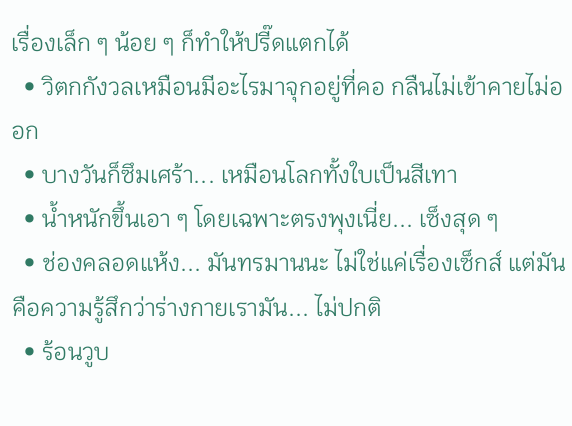เรื่องเล็ก ๆ น้อย ๆ ก็ทำให้ปรี๊ดแตกได้
  • วิตกกังวลเหมือนมีอะไรมาจุกอยู่ที่คอ กลืนไม่เข้าคายไม่ออก
  • บางวันก็ซึมเศร้า... เหมือนโลกทั้งใบเป็นสีเทา
  • น้ำหนักขึ้นเอา ๆ โดยเฉพาะตรงพุงเนี่ย... เซ็งสุด ๆ
  • ช่องคลอดแห้ง... มันทรมานนะ ไม่ใช่แค่เรื่องเซ็กส์ แต่มันคือความรู้สึกว่าร่างกายเรามัน... ไม่ปกติ
  • ร้อนวูบ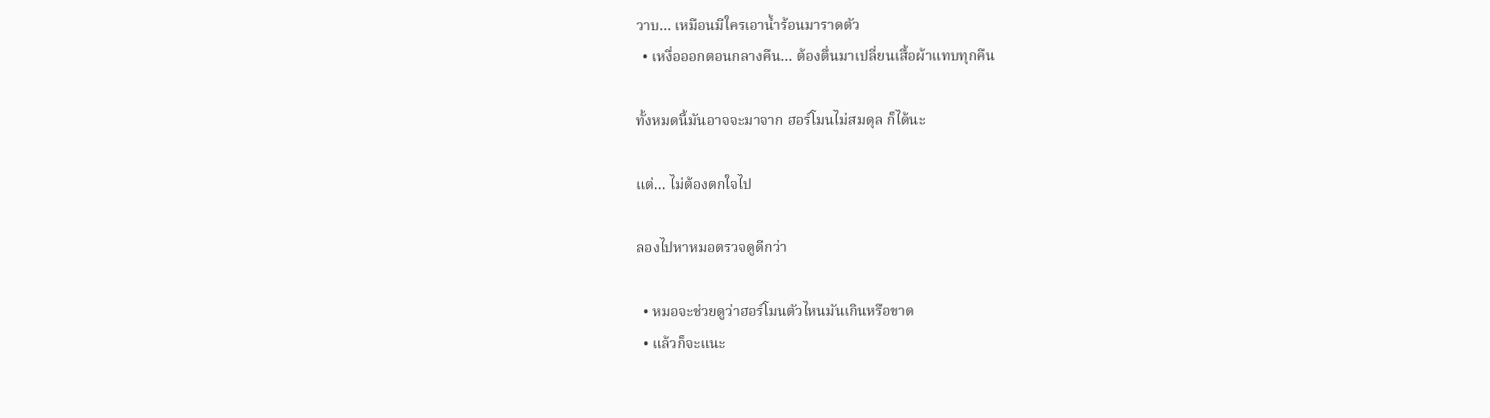วาบ... เหมือนมีใครเอาน้ำร้อนมาราดตัว
  • เหงื่อออกตอนกลางคืน... ต้องตื่นมาเปลี่ยนเสื้อผ้าแทบทุกคืน

ทั้งหมดนี้มันอาจจะมาจาก ฮอร์โมนไม่สมดุล ก็ได้นะ

แต่... ไม่ต้องตกใจไป

ลองไปหาหมอตรวจดูดีกว่า

  • หมอจะช่วยดูว่าฮอร์โมนตัวไหนมันเกินหรือขาด
  • แล้วก็จะแนะ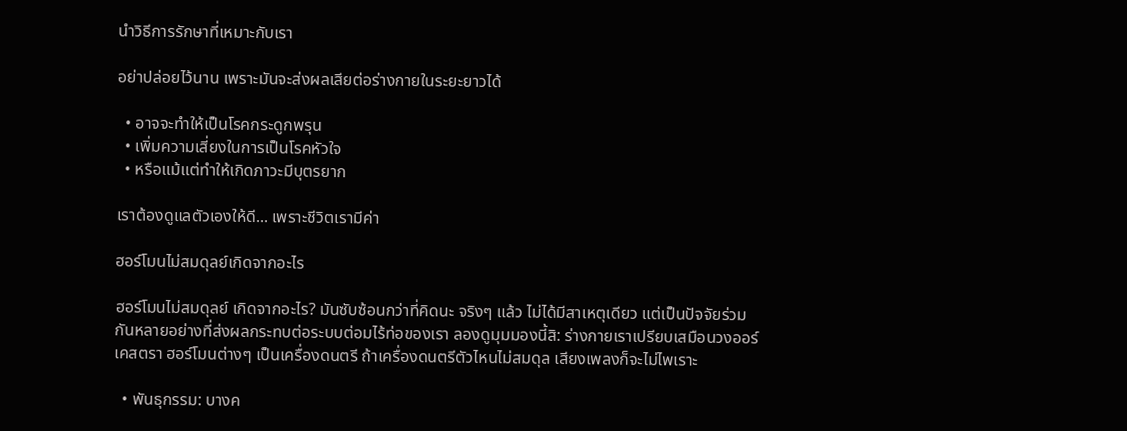นำวิธีการรักษาที่เหมาะกับเรา

อย่าปล่อยไว้นาน เพราะมันจะส่งผลเสียต่อร่างกายในระยะยาวได้

  • อาจจะทำให้เป็นโรคกระดูกพรุน
  • เพิ่มความเสี่ยงในการเป็นโรคหัวใจ
  • หรือแม้แต่ทำให้เกิดภาวะมีบุตรยาก

เราต้องดูแลตัวเองให้ดี... เพราะชีวิตเรามีค่า

ฮอร์โมนไม่สมดุลย์เกิดจากอะไร

ฮอร์โมนไม่สมดุลย์ เกิดจากอะไร? มันซับซ้อนกว่าที่คิดนะ จริงๆ แล้ว ไม่ได้มีสาเหตุเดียว แต่เป็นปัจจัยร่วมกันหลายอย่างที่ส่งผลกระทบต่อระบบต่อมไร้ท่อของเรา ลองดูมุมมองนี้สิ: ร่างกายเราเปรียบเสมือนวงออร์เคสตรา ฮอร์โมนต่างๆ เป็นเครื่องดนตรี ถ้าเครื่องดนตรีตัวไหนไม่สมดุล เสียงเพลงก็จะไม่ไพเราะ

  • พันธุกรรม: บางค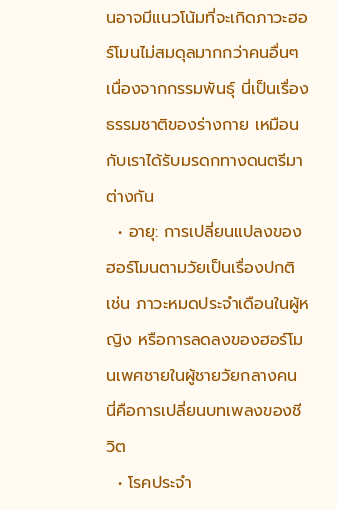นอาจมีแนวโน้มที่จะเกิดภาวะฮอร์โมนไม่สมดุลมากกว่าคนอื่นๆ เนื่องจากกรรมพันธุ์ นี่เป็นเรื่องธรรมชาติของร่างกาย เหมือนกับเราได้รับมรดกทางดนตรีมาต่างกัน
  • อายุ: การเปลี่ยนแปลงของฮอร์โมนตามวัยเป็นเรื่องปกติ เช่น ภาวะหมดประจำเดือนในผู้หญิง หรือการลดลงของฮอร์โมนเพศชายในผู้ชายวัยกลางคน นี่คือการเปลี่ยนบทเพลงของชีวิต
  • โรคประจำ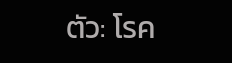ตัว: โรค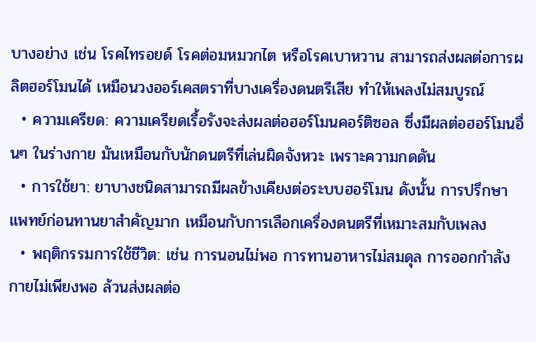บางอย่าง เช่น โรคไทรอยด์ โรคต่อมหมวกไต หรือโรคเบาหวาน สามารถส่งผลต่อการผลิตฮอร์โมนได้ เหมือนวงออร์เคสตราที่บางเครื่องดนตรีเสีย ทำให้เพลงไม่สมบูรณ์
  • ความเครียด: ความเครียดเรื้อรังจะส่งผลต่อฮอร์โมนคอร์ติซอล ซึ่งมีผลต่อฮอร์โมนอื่นๆ ในร่างกาย มันเหมือนกับนักดนตรีที่เล่นผิดจังหวะ เพราะความกดดัน
  • การใช้ยา: ยาบางชนิดสามารถมีผลข้างเคียงต่อระบบฮอร์โมน ดังนั้น การปรึกษาแพทย์ก่อนทานยาสำคัญมาก เหมือนกับการเลือกเครื่องดนตรีที่เหมาะสมกับเพลง
  • พฤติกรรมการใช้ชีวิต: เช่น การนอนไม่พอ การทานอาหารไม่สมดุล การออกกำลังกายไม่เพียงพอ ล้วนส่งผลต่อ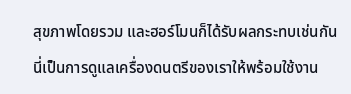สุขภาพโดยรวม และฮอร์โมนก็ได้รับผลกระทบเช่นกัน นี่เป็นการดูแลเครื่องดนตรีของเราให้พร้อมใช้งาน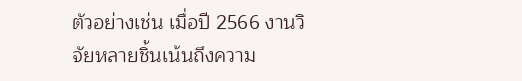ตัวอย่างเช่น เมื่อปี 2566 งานวิจัยหลายชิ้นเน้นถึงความ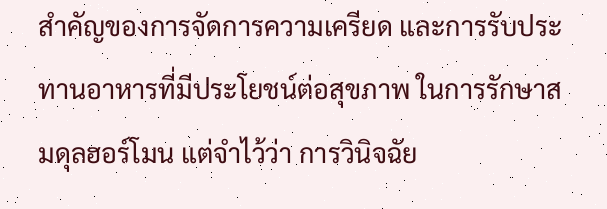สำคัญของการจัดการความเครียด และการรับประทานอาหารที่มีประโยชน์ต่อสุขภาพ ในการรักษาสมดุลฮอร์โมน แต่จำไว้ว่า การวินิจฉัย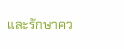และรักษาคว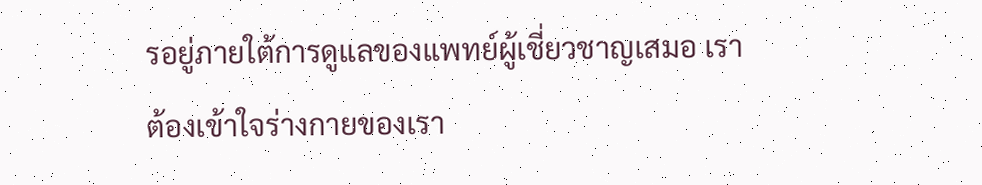รอยู่ภายใต้การดูแลของแพทย์ผู้เชี่ยวชาญเสมอ เราต้องเข้าใจร่างกายของเรา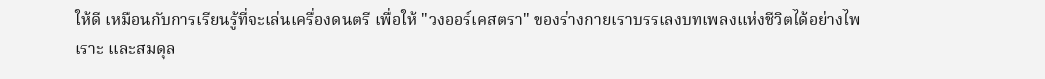ให้ดี เหมือนกับการเรียนรู้ที่จะเล่นเครื่องดนตรี เพื่อให้ "วงออร์เคสตรา" ของร่างกายเราบรรเลงบทเพลงแห่งชีวิตได้อย่างไพเราะ และสมดุล